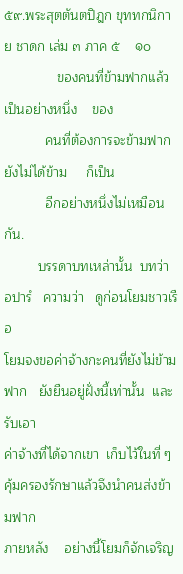๕๙.พระสุตตันตปิฎก ขุททกนิกาย ชาดก เล่ม ๓ ภาค ๕    ๑๐
              ของคนที่ข้ามฟากแล้ว    เป็นอย่างหนึ่ง    ของ
           คนที่ต้องการจะข้ามฟากยังไม่ได้ข้าม     ก็เป็น
           อีกอย่างหนึ่งไม่เหมือนกัน.
         บรรดาบทเหล่านั้น  บทว่า  อปารํ   ความว่า   ดูก่อนโยมชาวเรือ
โยมจงขอค่าจ้างกะคนที่ยังไม่ข้ามฟาก   ยังยืนอยู่ฝั่งนี้เท่านั้น  และรับเอา
ค่าจ้างที่ได้จากเขา  เก็บไว้ในที่ ๆ คุ้มครองรักษาแล้วจึงนำคนส่งข้ามฟาก
ภายหลัง    อย่างนี้โยมก็จักเจริญ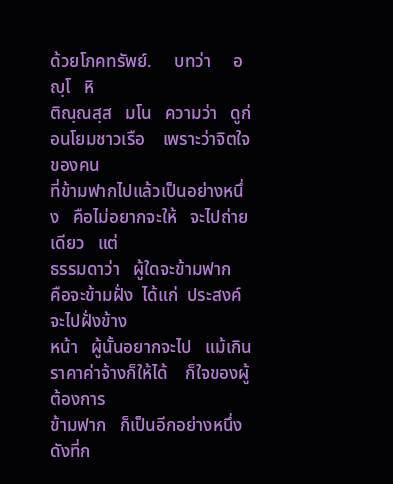ด้วยโภคทรัพย์.     บทว่า     อญฺโ   หิ
ติณฺณสฺส   มโน   ความว่า   ดูก่อนโยมชาวเรือ    เพราะว่าจิตใจของคน
ที่ข้ามฟากไปแล้วเป็นอย่างหนึ่ง   คือไม่อยากจะให้   จะไปถ่ายเดียว   แต่
ธรรมดาว่า   ผู้ใดจะข้ามฟาก   คือจะข้ามฝั่ง  ได้แก่  ประสงค์จะไปฝั่งข้าง
หน้า   ผู้นั้นอยากจะไป   แม้เกินราคาค่าจ้างก็ให้ได้    ก็ใจของผู้ต้องการ
ข้ามฟาก   ก็เป็นอีกอย่างหนึ่ง    ดังที่ก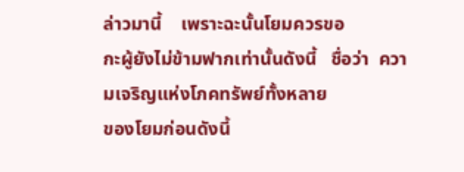ล่าวมานี้    เพราะฉะนั้นโยมควรขอ
กะผู้ยังไม่ข้ามฟากเท่านั้นดังนี้   ชื่อว่า  ความเจริญแห่งโภคทรัพย์ทั้งหลาย
ของโยมก่อนดังนี้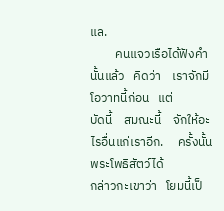แล.
         คนแจวเรือได้ฟังคำนั้นแล้ว   คิดว่า    เราจักมีโอวาทนี้ก่อน   แต่
บัดนี้    สมณะนี้    จักให้อะไรอื่นแก่เราอีก.     ครั้งนั้น   พระโพธิสัตว์ได้
กล่าวกะเขาว่า   โยมนี้เป็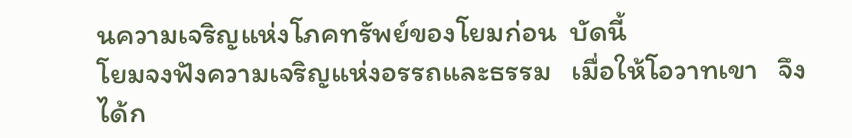นความเจริญแห่งโภคทรัพย์ของโยมก่อน  บัดนี้
โยมจงฟังความเจริญแห่งอรรถและธรรม   เมื่อให้โอวาทเขา   จึงได้ก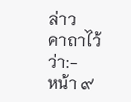ล่าว
คาถาไว้ว่า:-
หน้า ๙